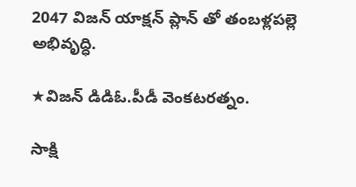2047 విజన్ యాక్షన్ ప్లాన్ తో తంబళ్లపల్లె అభివృద్ధి.

★విజన్ డిడిఓ.పీడీ వెంకటరత్నం.

సాక్షి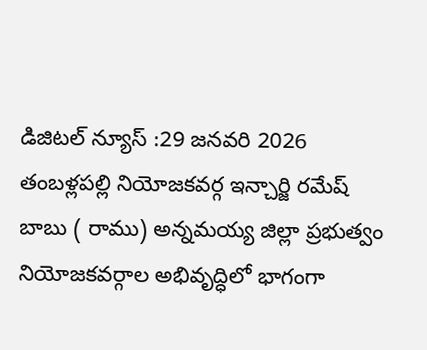డిజిటల్ న్యూస్ :29 జనవరి 2026 తంబళ్లపల్లి నియోజకవర్గ ఇన్చార్జి రమేష్ బాబు ( రాము) అన్నమయ్య జిల్లా ప్రభుత్వం నియోజకవర్గాల అభివృద్ధిలో భాగంగా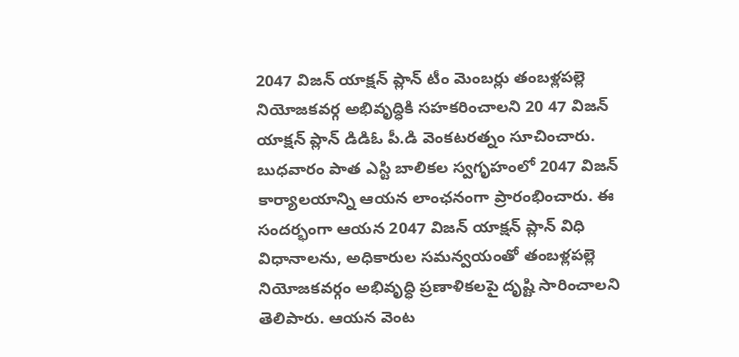2047 విజన్ యాక్షన్ ప్లాన్ టీం మెంబర్లు తంబళ్లపల్లె నియోజకవర్గ అభివృద్ధికి సహకరించాలని 20 47 విజన్ యాక్షన్ ప్లాన్ డిడిఓ పీ.డి వెంకటరత్నం సూచించారు. బుధవారం పాత ఎస్టి బాలికల స్వగృహంలో 2047 విజన్ కార్యాలయాన్ని ఆయన లాంఛనంగా ప్రారంభించారు. ఈ సందర్భంగా ఆయన 2047 విజన్ యాక్షన్ ప్లాన్ విధి విధానాలను, అధికారుల సమన్వయంతో తంబళ్లపల్లె నియోజకవర్గం అభివృద్ధి ప్రణాళికలపై దృష్టి సారించాలని తెలిపారు. ఆయన వెంట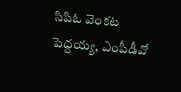సిపిఓ వెంకట పెద్దయ్య, ఎంపీడీవో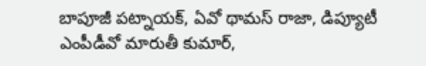బాపూజీ పట్నాయక్, ఏవో థామస్ రాజా, డిప్యూటీ ఎంపీడీవో మారుతీ కుమార్,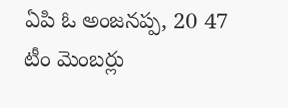ఏపి ఓ అంజనప్ప, 20 47 టీం మెంబర్లు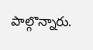పాల్గొన్నారు.